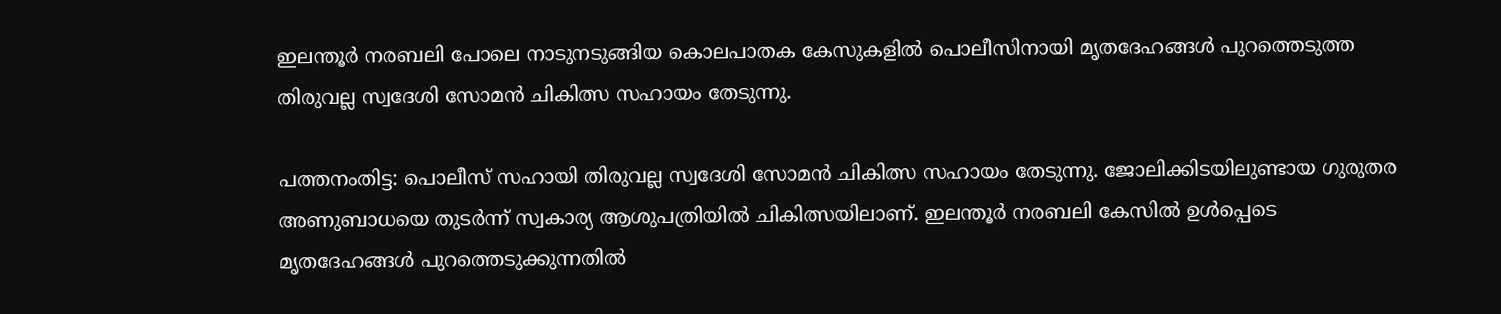ഇലന്തൂർ നരബലി പോലെ നാടുനടുങ്ങിയ കൊലപാതക കേസുകളിൽ പൊലീസിനായി മൃതദേഹങ്ങൾ പുറത്തെടുത്ത തിരുവല്ല സ്വദേശി സോമൻ ചികിത്സ സഹായം തേടുന്നു.

പത്തനംതിട്ട: പൊലീസ് സഹായി തിരുവല്ല സ്വദേശി സോമൻ ചികിത്സ സഹായം തേടുന്നു. ജോലിക്കിടയിലുണ്ടായ ഗുരുതര അണുബാധയെ തുടർന്ന് സ്വകാര്യ ആശുപത്രിയിൽ ചികിത്സയിലാണ്. ഇലന്തൂർ നരബലി കേസിൽ ഉൾപ്പെടെ മൃതദേഹങ്ങൾ പുറത്തെടുക്കുന്നതിൽ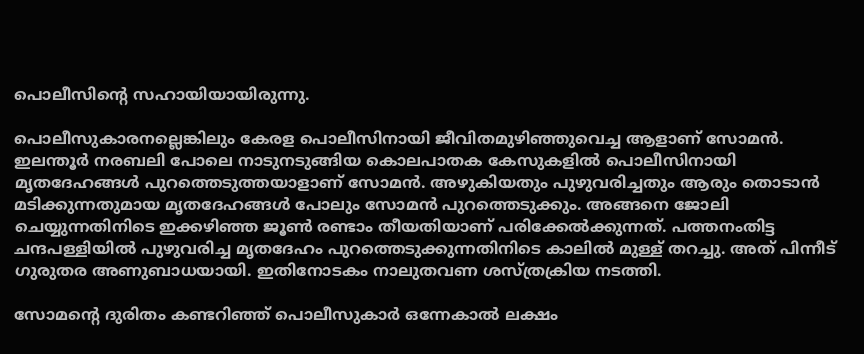പൊലീസിന്‍റെ സഹായിയായിരുന്നു.

പൊലീസുകാരനല്ലെങ്കിലും കേരള പൊലീസിനായി ജീവിതമുഴിഞ്ഞുവെച്ച ആളാണ് സോമൻ. ഇലന്തൂർ നരബലി പോലെ നാടുനടുങ്ങിയ കൊലപാതക കേസുകളിൽ പൊലീസിനായി മൃതദേഹങ്ങൾ പുറത്തെടുത്തയാളാണ് സോമൻ. അഴുകിയതും പുഴുവരിച്ചതും ആരും തൊടാൻ മടിക്കുന്നതുമായ മൃതദേഹങ്ങൾ പോലും സോമൻ പുറത്തെടുക്കും. അങ്ങനെ ജോലി ചെയ്യുന്നതിനിടെ ഇക്കഴിഞ്ഞ ജൂൺ രണ്ടാം തീയതിയാണ് പരിക്കേൽക്കുന്നത്. പത്തനംതിട്ട ചന്ദപള്ളിയിൽ പുഴുവരിച്ച മൃതദേഹം പുറത്തെടുക്കുന്നതിനിടെ കാലിൽ മുള്ള് തറച്ചു. അത് പിന്നീട് ഗുരുതര അണുബാധയായി. ഇതിനോടകം നാലുതവണ ശസ്ത്രക്രിയ നടത്തി.

സോമന്‍റെ ദുരിതം കണ്ടറിഞ്ഞ് പൊലീസുകാർ ഒന്നേകാൽ ലക്ഷം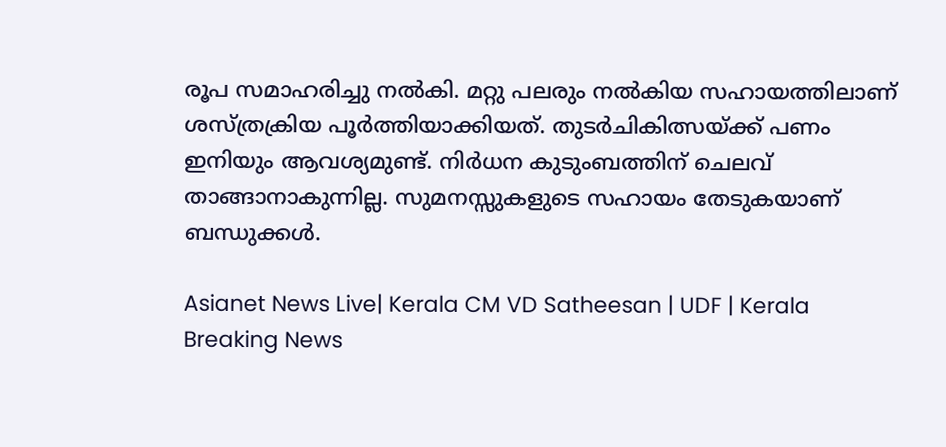രൂപ സമാഹരിച്ചു നൽകി. മറ്റു പലരും നൽകിയ സഹായത്തിലാണ് ശസ്ത്രക്രിയ പൂർത്തിയാക്കിയത്. തുടർചികിത്സയ്ക്ക് പണം ഇനിയും ആവശ്യമുണ്ട്. നിർധന കുടുംബത്തിന് ചെലവ് താങ്ങാനാകുന്നില്ല. സുമനസ്സുകളുടെ സഹായം തേടുകയാണ് ബന്ധുക്കൾ.

Asianet News Live| Kerala CM VD Satheesan | UDF | Kerala Breaking News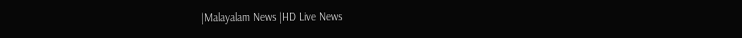|Malayalam News |HD Live News